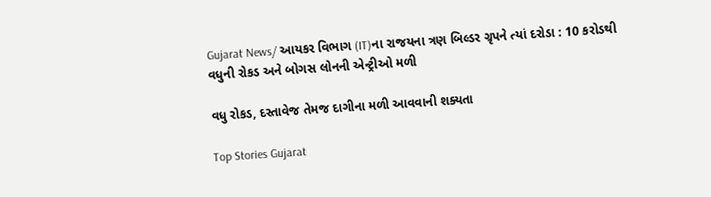Gujarat News/ આયકર વિભાગ (IT)ના રાજયના ત્રણ બિલ્ડર ગ્રૃપને ત્યાં દરોડા : 10 કરોડથી વધુની રોકડ અને બોગસ લોનની એન્ટ્રીઓ મળી

વધુ રોકડ, દસ્તાવેજ તેમજ દાગીના મળી આવવાની શક્યતા

Top Stories Gujarat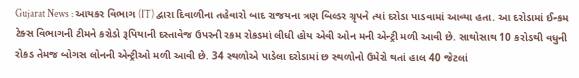Gujarat News : આયકર વિભાગ (IT) દ્વારા દિવાળીના તહેવારો બાદ રાજયના ત્રણ બિલ્ડર ગ્રૃપને ત્યાં દરોડા પાડવામાં આવ્યા હતા. આ દરોડામાં ઈન્કમ ટેક્સ વિભાગની ટીમને કરોડો રૂપિયાની દસ્તાવેજ ઉપરની રકમ રોકડમાં લીધી હોય એવી ઓન મની એન્ટ્રી મળી આવી છે. સાથોસાથ 10 કરોડથી વધુની રોકડ તેમજ બોગસ લોનની એન્ટ્રીઓ મળી આવી છે. 34 સ્થળોએ પાડેલા દરોડામાં છ સ્થળોનો ઉમેરો થતાં હાલ 40 જેટલાં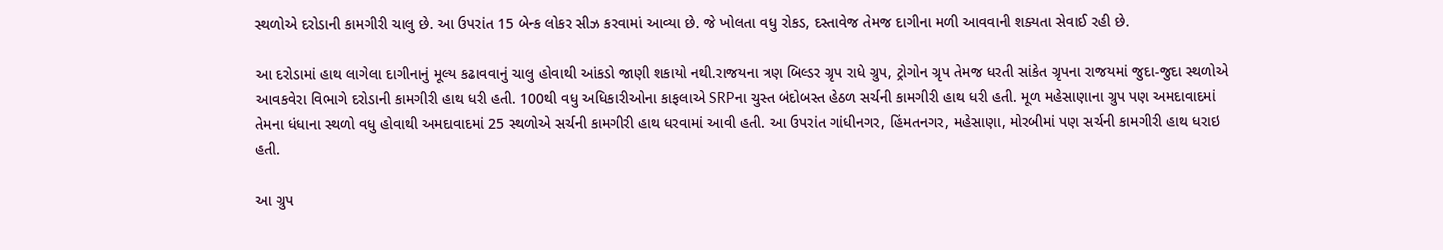સ્થળોએ દરોડાની કામગીરી ચાલુ છે. આ ઉપરાંત 15 બેન્ક લોકર સીઝ કરવામાં આવ્યા છે. જે ખોલતા વધુ રોકડ, દસ્તાવેજ તેમજ દાગીના મળી આવવાની શક્યતા સેવાઈ રહી છે.

આ દરોડામાં હાથ લાગેલા દાગીનાનું મૂલ્ય કઢાવવાનું ચાલુ હોવાથી આંકડો જાણી શકાયો નથી.રાજયના ત્રણ બિલ્ડર ગ્રૃપ રાધે ગ્રુપ, ટ્રોગોન ગ્રૃપ તેમજ ધરતી સાંકેત ગ્રૃપના રાજયમાં જુદા-જુદા સ્થળોએ આવકવેરા વિભાગે દરોડાની કામગીરી હાથ ધરી હતી. 100થી વધુ અધિકારીઓના કાફલાએ SRPના ચુસ્ત બંદોબસ્ત હેઠળ સર્ચની કામગીરી હાથ ધરી હતી. મૂળ મહેસાણાના ગ્રુપ પણ અમદાવાદમાં તેમના ધંધાના સ્થળો વધુ હોવાથી અમદાવાદમાં 25 સ્થળોએ સર્ચની કામગીરી હાથ ધરવામાં આવી હતી. આ ઉપરાંત ગાંધીનગર, હિંમતનગર, મહેસાણા, મોરબીમાં પણ સર્ચની કામગીરી હાથ ધરાઇ હતી.

આ ગ્રુપ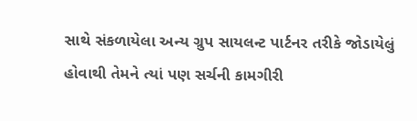સાથે સંકળાયેલા અન્ય ગ્રુપ સાયલન્ટ પાર્ટનર તરીકે જોડાયેલું હોવાથી તેમને ત્યાં પણ સર્ચની કામગીરી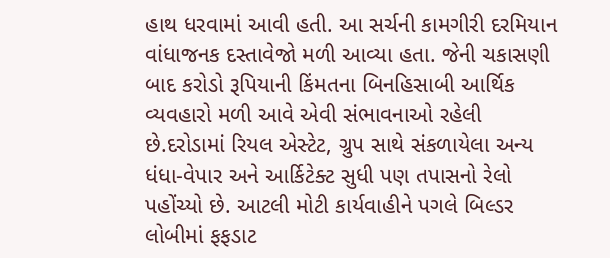હાથ ધરવામાં આવી હતી. આ સર્ચની કામગીરી દરમિયાન વાંધાજનક દસ્તાવેજો મળી આવ્યા હતા. જેની ચકાસણી બાદ કરોડો રૂપિયાની કિંમતના બિનહિસાબી આર્થિક વ્યવહારો મળી આવે એવી સંભાવનાઓ રહેલી છે.દરોડામાં રિયલ એસ્ટેટ, ગ્રુપ સાથે સંકળાયેલા અન્ય ધંધા-વેપાર અને આર્કિટેક્ટ સુધી પણ તપાસનો રેલો પહોંચ્યો છે. આટલી મોટી કાર્યવાહીને પગલે બિલ્ડર લોબીમાં ફફડાટ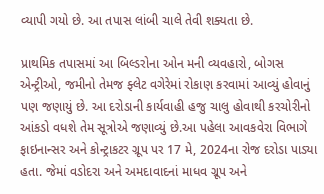વ્યાપી ગયો છે. આ તપાસ લાંબી ચાલે તેવી શક્યતા છે.

પ્રાથમિક તપાસમાં આ બિલ્ડરોના ઓન મની વ્યવહારો, બોગસ એન્ટ્રીઓ, જમીનો તેમજ ફ્લેટ વગેરેમાં રોકાણ કરવામાં આવ્યું હોવાનું પણ જણાયું છે. આ દરોડાની કાર્યવાહી હજુ ચાલુ હોવાથી કરચોરીનો આંકડો વધશે તેમ સૂત્રોએ જણાવ્યું છે.આ પહેલા આવકવેરા વિભાગે ફાઇનાન્સર અને કોન્ટ્રાકટર ગ્રૂપ પર 17 મે, 2024ના રોજ દરોડા પાડ્યા હતા. જેમાં વડોદરા અને અમદાવાદનાં માધવ ગ્રૂપ અને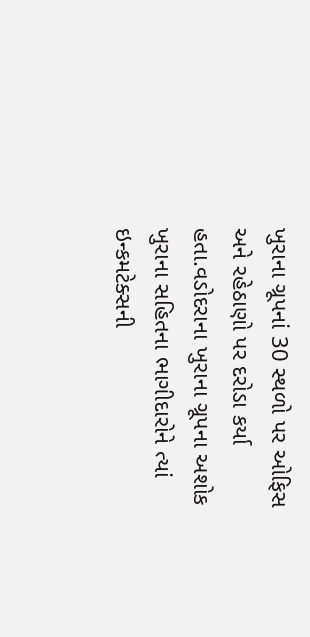ખુરાના ગ્રૂપનાં 30 સ્થળો પર ઓફિસ અને રહેઠાણો પર દરોડા કર્યા હતા.વડોદરાના ખુરાના ગ્રૂપના અશોક ખુરાના સહિતના ભાગીદારોને ત્યાં ઇન્કમટેક્સની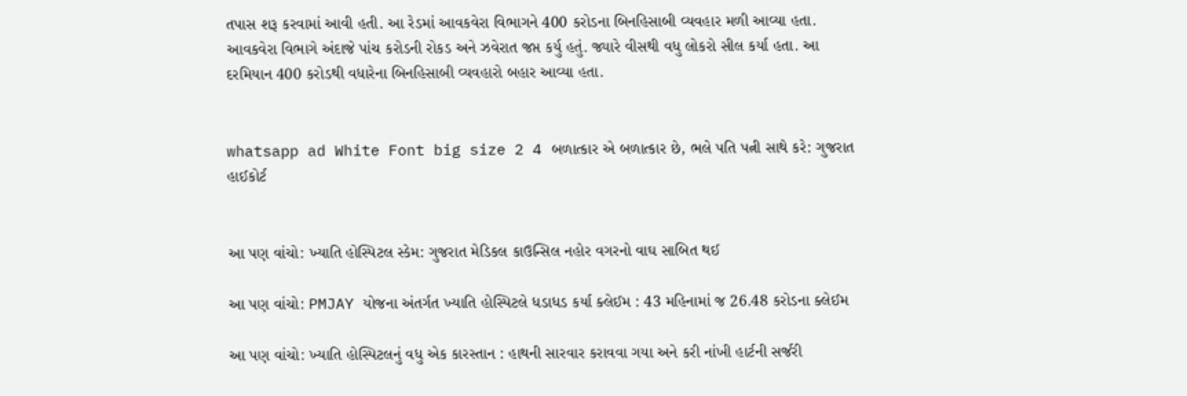તપાસ શરૂ કરવામાં આવી હતી. આ રેડમાં આવકવેરા વિભાગને 400 કરોડના બિનહિસાબી વ્યવહાર મળી આવ્યા હતા. આવકવેરા વિભાગે અંદાજે પાંચ કરોડની રોકડ અને ઝવેરાત જપ્ત કર્યુ હતું. જ્યારે વીસથી વધુ લોકરો સીલ કર્યા હતા. આ દરમિયાન 400 કરોડથી વધારેના બિનહિસાબી વ્યવહારો બહાર આવ્યા હતા.


whatsapp ad White Font big size 2 4 બળાત્કાર એ બળાત્કાર છે, ભલે પતિ પત્ની સાથે કરે: ગુજરાત હાઈકોર્ટ


આ પણ વાંચો: ખ્યાતિ હોસ્પિટલ સ્કેમ: ગુજરાત મેડિકલ કાઉન્સિલ નહોર વગરનો વાઘ સાબિત થઈ

આ પણ વાંચો: PMJAY યોજના અંતર્ગત ખ્યાતિ હોસ્પિટલે ધડાધડ કર્યા ક્લેઈમ : 43 મહિનામાં જ 26.48 કરોડના ક્લેઈમ

આ પણ વાંચો: ખ્યાતિ હોસ્પિટલનું વધુ એક કારસ્તાન : હાથની સારવાર કરાવવા ગયા અને કરી નાંખી હાર્ટની સર્જરી